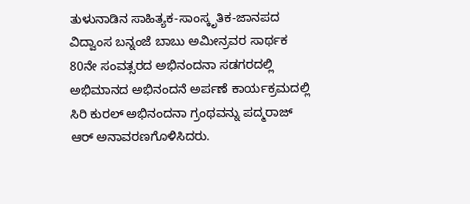ತುಳುನಾಡಿನ ಸಾಹಿತ್ಯಕ-ಸಾಂಸ್ಕೃತಿಕ-ಜಾನಪದ ವಿದ್ವಾಂಸ ಬನ್ನಂಜೆ ಬಾಬು ಅಮೀನ್ರವರ ಸಾರ್ಥಕ 80ನೇ ಸಂವತ್ಸರದ ಅಭಿನಂದನಾ ಸಡಗರದಲ್ಲಿ ಅಭಿಮಾನದ ಅಭಿನಂದನೆ ಅರ್ಪಣೆ ಕಾರ್ಯಕ್ರಮದಲ್ಲಿ ಸಿರಿ ಕುರಲ್ ಅಭಿನಂದನಾ ಗ್ರಂಥವನ್ನು ಪದ್ಮರಾಜ್ ಆರ್ ಅನಾವರಣಗೊಳಿಸಿದರು.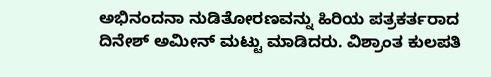ಅಭಿನಂದನಾ ನುಡಿತೋರಣವನ್ನು ಹಿರಿಯ ಪತ್ರಕರ್ತರಾದ ದಿನೇಶ್ ಅಮೀನ್ ಮಟ್ಟು ಮಾಡಿದರು. ವಿಶ್ರಾಂತ ಕುಲಪತಿ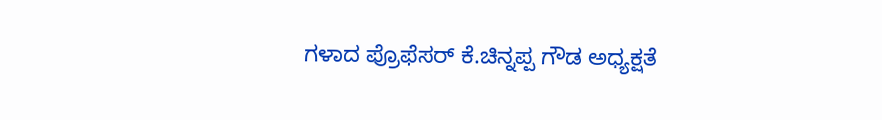ಗಳಾದ ಪ್ರೊಫೆಸರ್ ಕೆ.ಚಿನ್ನಪ್ಪ ಗೌಡ ಅಧ್ಯಕ್ಷತೆ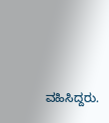ವಹಿಸಿದ್ದರು.